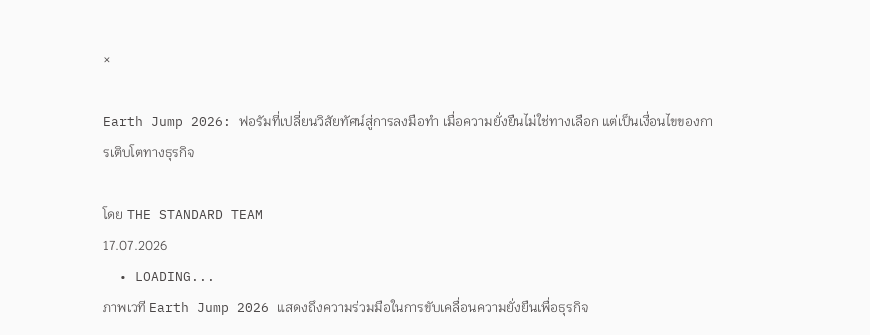×

Earth Jump 2026: ฟอรัมที่เปลี่ยนวิสัยทัศน์สู่การลงมือทำ เมื่อความยั่งยืนไม่ใช่ทางเลือก แต่เป็นเงื่อนไขของการเติบโตทางธุรกิจ

โดย THE STANDARD TEAM
17.07.2026
  • LOADING...
ภาพเวที Earth Jump 2026 แสดงถึงความร่วมมือในการขับเคลื่อนความยั่งยืนเพื่อธุรกิจ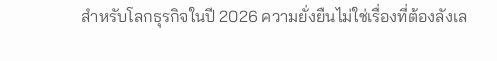สำหรับโลกธุรกิจในปี 2026 ความยั่งยืนไม่ใช่เรื่องที่ต้องลังเล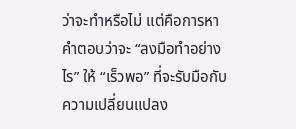ว่าจะทำหรือไม่ แต่คือการหาคำตอบว่าจะ “ลงมือทำอย่างไร” ให้ “เร็วพอ” ที่จะรับมือกับความเปลี่ยนแปลง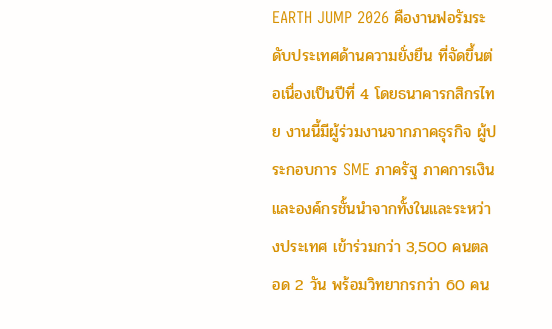EARTH JUMP 2026 คืองานฟอรัมระดับประเทศด้านความยั่งยืน ที่จัดขึ้นต่อเนื่องเป็นปีที่ 4 โดยธนาคารกสิกรไทย งานนี้มีผู้ร่วมงานจากภาคธุรกิจ ผู้ประกอบการ SME ภาครัฐ ภาคการเงิน และองค์กรชั้นนำจากทั้งในและระหว่างประเทศ เข้าร่วมกว่า 3,500 คนตลอด 2 วัน พร้อมวิทยากรกว่า 60 คน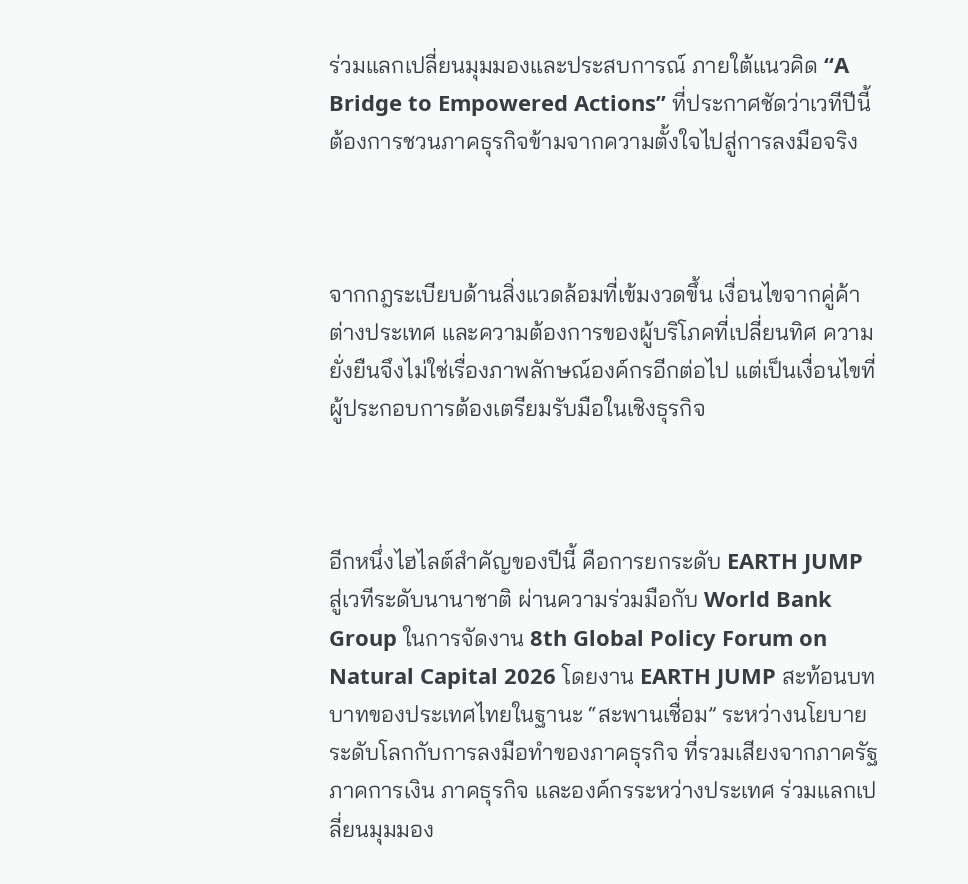ร่วมแลกเปลี่ยนมุมมองและประสบการณ์ ภายใต้แนวคิด “A Bridge to Empowered Actions” ที่ประกาศชัดว่าเวทีปีนี้ต้องการชวนภาคธุรกิจข้ามจากความตั้งใจไปสู่การลงมือจริง



จากกฎระเบียบด้านสิ่งแวดล้อมที่เข้มงวดขึ้น เงื่อนไขจากคู่ค้าต่างประเทศ และความต้องการของผู้บริโภคที่เปลี่ยนทิศ ความยั่งยืนจึงไม่ใช่เรื่องภาพลักษณ์องค์กรอีกต่อไป แต่เป็นเงื่อนไขที่ผู้ประกอบการต้องเตรียมรับมือในเชิงธุรกิจ



อีกหนึ่งไฮไลต์สำคัญของปีนี้ คือการยกระดับ EARTH JUMP สู่เวทีระดับนานาชาติ ผ่านความร่วมมือกับ World Bank Group ในการจัดงาน 8th Global Policy Forum on Natural Capital 2026 โดยงาน EARTH JUMP สะท้อนบทบาทของประเทศไทยในฐานะ “สะพานเชื่อม” ระหว่างนโยบายระดับโลกกับการลงมือทำของภาคธุรกิจ ที่รวมเสียงจากภาครัฐ ภาคการเงิน ภาคธุรกิจ และองค์กรระหว่างประเทศ ร่วมแลกเปลี่ยนมุมมอง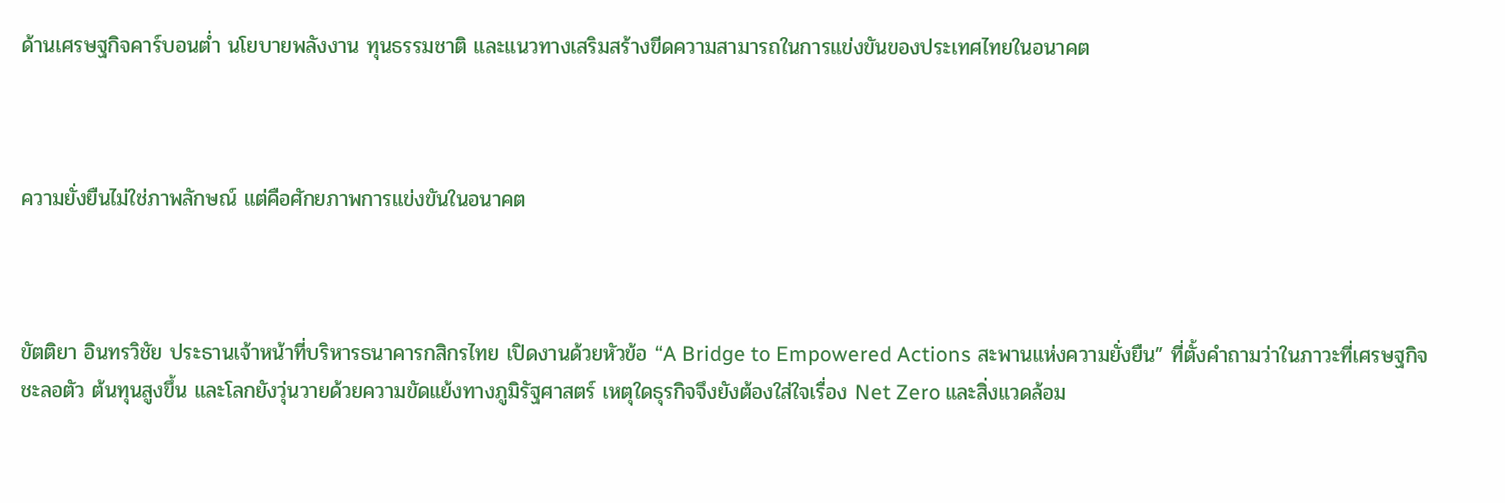ด้านเศรษฐกิจคาร์บอนต่ำ นโยบายพลังงาน ทุนธรรมชาติ และแนวทางเสริมสร้างขีดความสามารถในการแข่งขันของประเทศไทยในอนาคต



ความยั่งยืนไม่ใช่ภาพลักษณ์ แต่คือศักยภาพการแข่งขันในอนาคต



ขัตติยา อินทรวิชัย ประธานเจ้าหน้าที่บริหารธนาคารกสิกรไทย เปิดงานด้วยหัวข้อ “A Bridge to Empowered Actions สะพานแห่งความยั่งยืน” ที่ตั้งคำถามว่าในภาวะที่เศรษฐกิจชะลอตัว ต้นทุนสูงขึ้น และโลกยังวุ่นวายด้วยความขัดแย้งทางภูมิรัฐศาสตร์ เหตุใดธุรกิจจึงยังต้องใส่ใจเรื่อง Net Zero และสิ่งแวดล้อม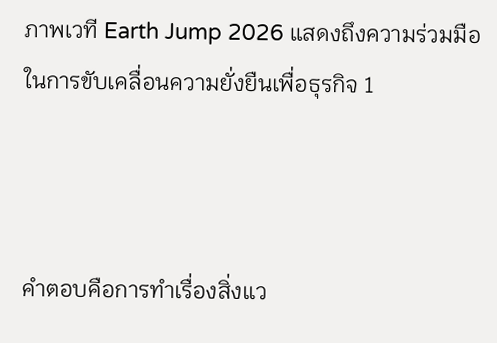ภาพเวที Earth Jump 2026 แสดงถึงความร่วมมือในการขับเคลื่อนความยั่งยืนเพื่อธุรกิจ 1



คำตอบคือการทำเรื่องสิ่งแว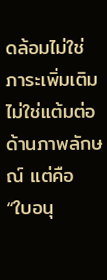ดล้อมไม่ใช่ภาระเพิ่มเติม ไม่ใช่แต้มต่อด้านภาพลักษณ์ แต่คือ “ใบอนุ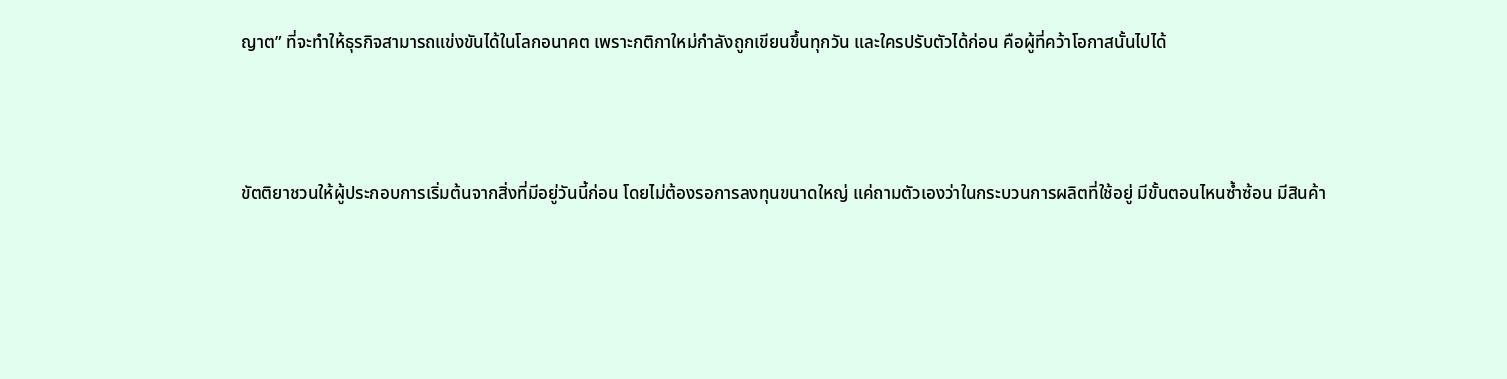ญาต” ที่จะทำให้ธุรกิจสามารถแข่งขันได้ในโลกอนาคต เพราะกติกาใหม่กำลังถูกเขียนขึ้นทุกวัน และใครปรับตัวได้ก่อน คือผู้ที่คว้าโอกาสนั้นไปได้



ขัตติยาชวนให้ผู้ประกอบการเริ่มต้นจากสิ่งที่มีอยู่วันนี้ก่อน โดยไม่ต้องรอการลงทุนขนาดใหญ่ แค่ถามตัวเองว่าในกระบวนการผลิตที่ใช้อยู่ มีขั้นตอนไหนซ้ำซ้อน มีสินค้า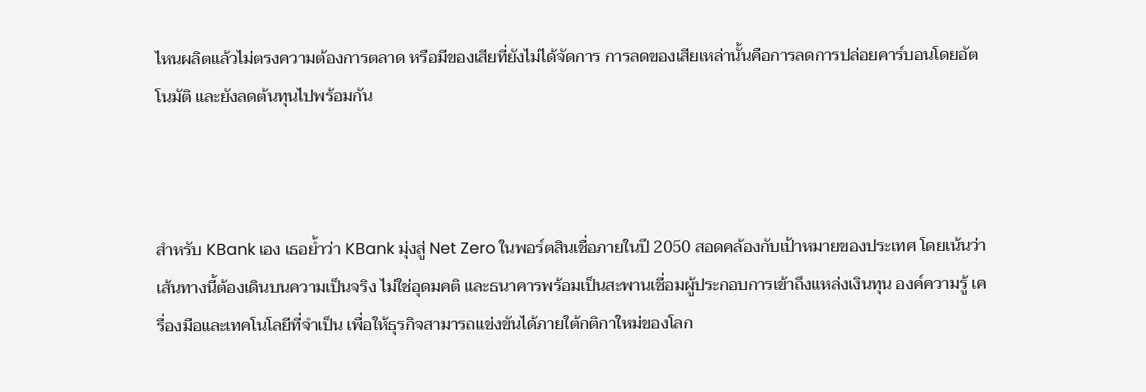ไหนผลิตแล้วไม่ตรงความต้องการตลาด หรือมีของเสียที่ยังไม่ได้จัดการ การลดของเสียเหล่านั้นคือการลดการปล่อยคาร์บอนโดยอัตโนมัติ และยังลดต้นทุนไปพร้อมกัน



สำหรับ KBank เอง เธอย้ำว่า KBank มุ่งสู่ Net Zero ในพอร์ตสินเชื่อภายในปี 2050 สอดคล้องกับเป้าหมายของประเทศ โดยเน้นว่าเส้นทางนี้ต้องเดินบนความเป็นจริง ไม่ใช่อุดมคติ และธนาคารพร้อมเป็นสะพานเชื่อมผู้ประกอบการเข้าถึงแหล่งเงินทุน องค์ความรู้ เครื่องมือและเทคโนโลยีที่จำเป็น เพื่อให้ธุรกิจสามารถแข่งขันได้ภายใต้กติกาใหม่ของโลก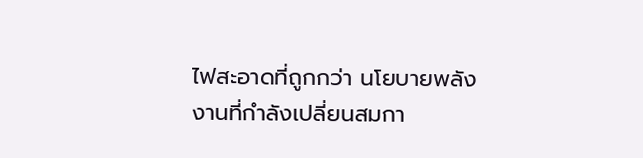ไฟสะอาดที่ถูกกว่า นโยบายพลังงานที่กำลังเปลี่ยนสมกา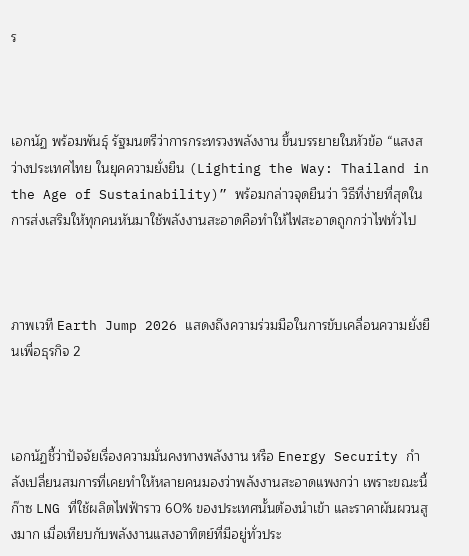ร



เอกนัฏ พร้อมพันธุ์ รัฐมนตรีว่าการกระทรวงพลังงาน ขึ้นบรรยายในหัวข้อ “แสงสว่างประเทศไทย ในยุคความยั่งยืน (Lighting the Way: Thailand in the Age of Sustainability)” พร้อมกล่าวจุดยืนว่า วิธีที่ง่ายที่สุดในการส่งเสริมให้ทุกคนหันมาใช้พลังงานสะอาดคือทำให้ไฟสะอาดถูกกว่าไฟทั่วไป



ภาพเวที Earth Jump 2026 แสดงถึงความร่วมมือในการขับเคลื่อนความยั่งยืนเพื่อธุรกิจ 2



เอกนัฏชี้ว่าปัจจัยเรื่องความมั่นคงทางพลังงาน หรือ Energy Security กำลังเปลี่ยนสมการที่เคยทำให้หลายคนมองว่าพลังงานสะอาดแพงกว่า เพราะขณะนี้ก๊าซ LNG ที่ใช้ผลิตไฟฟ้าราว 60% ของประเทศนั้นต้องนำเข้า และราคาผันผวนสูงมาก เมื่อเทียบกับพลังงานแสงอาทิตย์ที่มีอยู่ทั่วประ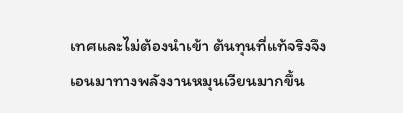เทศและไม่ต้องนำเข้า ต้นทุนที่แท้จริงจึงเอนมาทางพลังงานหมุนเวียนมากขึ้น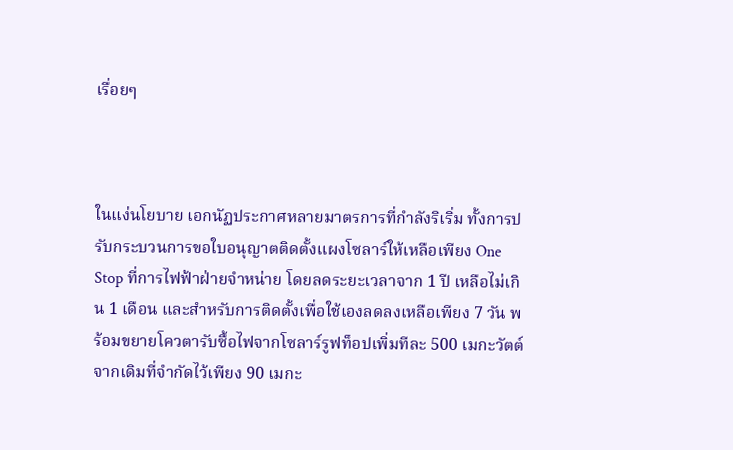เรื่อยๆ



ในแง่นโยบาย เอกนัฏประกาศหลายมาตรการที่กำลังริเริ่ม ทั้งการปรับกระบวนการขอใบอนุญาตติดตั้งแผงโซลาร์ให้เหลือเพียง One Stop ที่การไฟฟ้าฝ่ายจำหน่าย โดยลดระยะเวลาจาก 1 ปี เหลือไม่เกิน 1 เดือน และสำหรับการติดตั้งเพื่อใช้เองลดลงเหลือเพียง 7 วัน พร้อมขยายโควตารับซื้อไฟจากโซลาร์รูฟท็อปเพิ่มทีละ 500 เมกะวัตต์ จากเดิมที่จำกัดไว้เพียง 90 เมกะ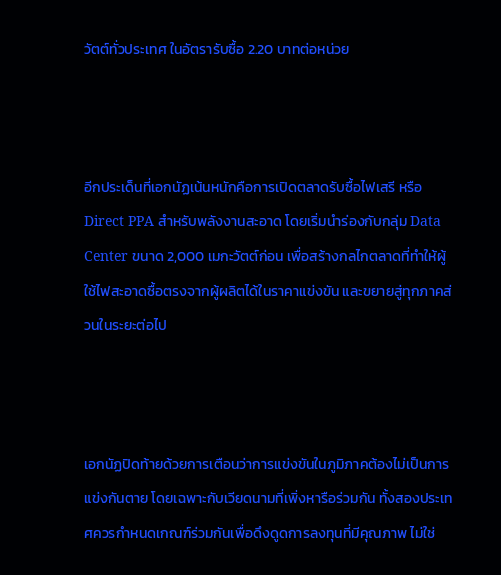วัตต์ทั่วประเทศ ในอัตรารับซื้อ 2.20 บาทต่อหน่วย



อีกประเด็นที่เอกนัฏเน้นหนักคือการเปิดตลาดรับซื้อไฟเสรี หรือ Direct PPA สำหรับพลังงานสะอาด โดยเริ่มนำร่องกับกลุ่ม Data Center ขนาด 2,000 เมกะวัตต์ก่อน เพื่อสร้างกลไกตลาดที่ทำให้ผู้ใช้ไฟสะอาดซื้อตรงจากผู้ผลิตได้ในราคาแข่งขัน และขยายสู่ทุกภาคส่วนในระยะต่อไป



เอกนัฏปิดท้ายด้วยการเตือนว่าการแข่งขันในภูมิภาคต้องไม่เป็นการแข่งกันตาย โดยเฉพาะกับเวียดนามที่เพิ่งหารือร่วมกัน ทั้งสองประเทศควรกำหนดเกณฑ์ร่วมกันเพื่อดึงดูดการลงทุนที่มีคุณภาพ ไม่ใช่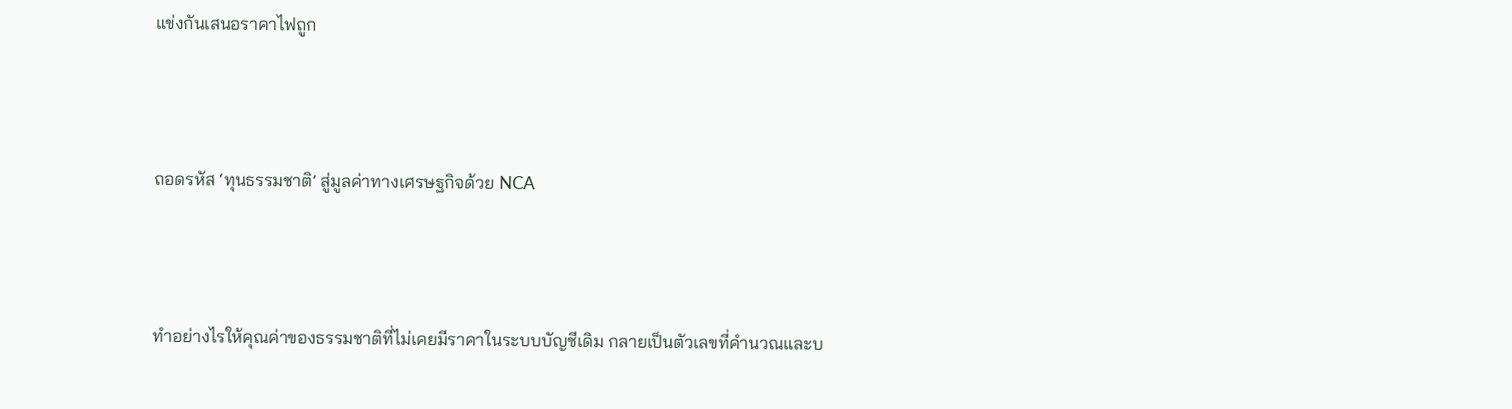แข่งกันเสนอราคาไฟถูก



ถอดรหัส ‘ทุนธรรมชาติ’ สู่มูลค่าทางเศรษฐกิจด้วย NCA



ทำอย่างไรให้คุณค่าของธรรมชาติที่ไม่เคยมีราคาในระบบบัญชีเดิม กลายเป็นตัวเลขที่คำนวณและบ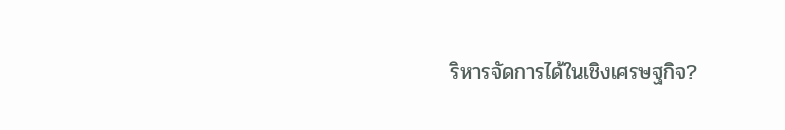ริหารจัดการได้ในเชิงเศรษฐกิจ?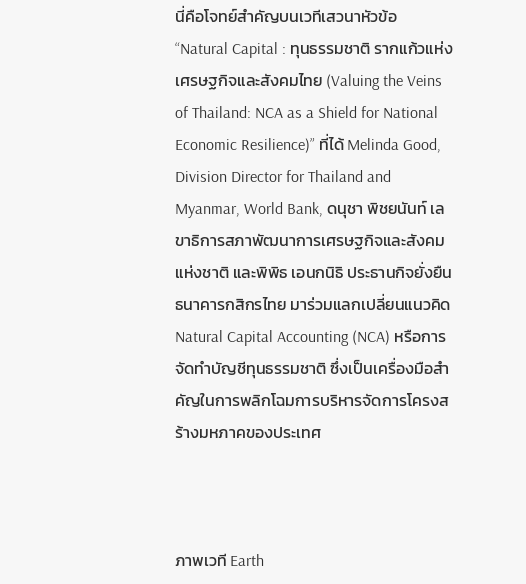นี่คือโจทย์สำคัญบนเวทีเสวนาหัวข้อ “Natural Capital : ทุนธรรมชาติ รากแก้วแห่งเศรษฐกิจและสังคมไทย (Valuing the Veins of Thailand: NCA as a Shield for National Economic Resilience)” ที่ได้ Melinda Good, Division Director for Thailand and Myanmar, World Bank, ดนุชา พิชยนันท์ เลขาธิการสภาพัฒนาการเศรษฐกิจและสังคมแห่งชาติ และพิพิธ เอนกนิธิ ประธานกิจยั่งยืนธนาคารกสิกรไทย มาร่วมแลกเปลี่ยนแนวคิด Natural Capital Accounting (NCA) หรือการจัดทำบัญชีทุนธรรมชาติ ซึ่งเป็นเครื่องมือสำคัญในการพลิกโฉมการบริหารจัดการโครงสร้างมหภาคของประเทศ



ภาพเวที Earth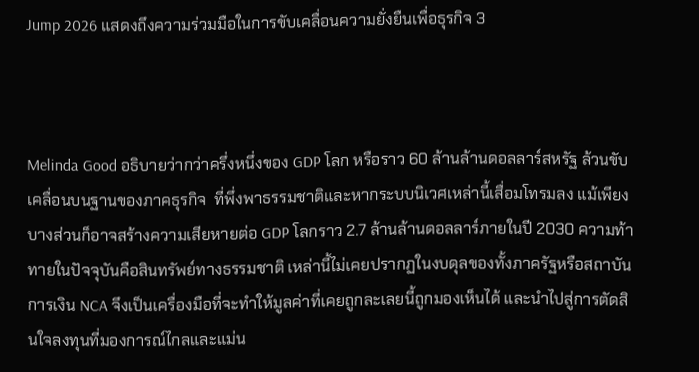Jump 2026 แสดงถึงความร่วมมือในการขับเคลื่อนความยั่งยืนเพื่อธุรกิจ 3



Melinda Good อธิบายว่ากว่าครึ่งหนึ่งของ GDP โลก หรือราว 60 ล้านล้านดอลลาร์สหรัฐ ล้วนขับเคลื่อนบนฐานของภาคธุรกิจ  ที่พึ่งพาธรรมชาติและหากระบบนิเวศเหล่านี้เสื่อมโทรมลง แม้เพียงบางส่วนก็อาจสร้างความเสียหายต่อ GDP โลกราว 2.7 ล้านล้านดอลลาร์ภายในปี 2030 ความท้าทายในปัจจุบันคือสินทรัพย์ทางธรรมชาติ เหล่านี้ไม่เคยปรากฏในงบดุลของทั้งภาครัฐหรือสถาบันการเงิน NCA จึงเป็นเครื่องมือที่จะทำให้มูลค่าที่เคยถูกละเลยนี้ถูกมองเห็นได้ และนำไปสู่การตัดสินใจลงทุนที่มองการณ์ไกลและแม่น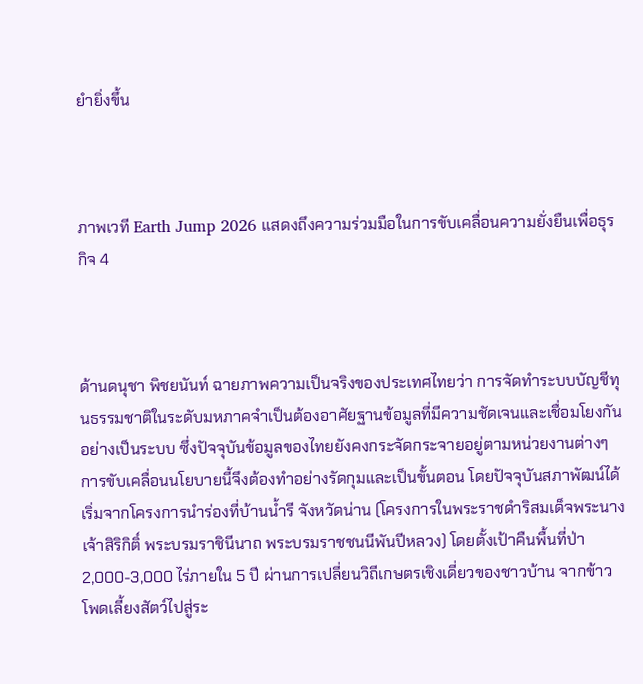ยำยิ่งขึ้น



ภาพเวที Earth Jump 2026 แสดงถึงความร่วมมือในการขับเคลื่อนความยั่งยืนเพื่อธุรกิจ 4



ด้านดนุชา พิชยนันท์ ฉายภาพความเป็นจริงของประเทศไทยว่า การจัดทำระบบบัญชีทุนธรรมชาติในระดับมหภาคจำเป็นต้องอาศัยฐานข้อมูลที่มีความชัดเจนและเชื่อมโยงกันอย่างเป็นระบบ ซึ่งปัจจุบันข้อมูลของไทยยังคงกระจัดกระจายอยู่ตามหน่วยงานต่างๆ การขับเคลื่อนนโยบายนี้จึงต้องทำอย่างรัดกุมและเป็นขั้นตอน โดยปัจจุบันสภาพัฒน์ได้เริ่มจากโครงการนำร่องที่บ้านน้ำรี จังหวัดน่าน (โครงการในพระราชดำริสมเด็จพระนางเจ้าสิริกิติ์ พระบรมราชินีนาถ พระบรมราชชนนีพันปีหลวง) โดยตั้งเป้าคืนพื้นที่ป่า 2,000-3,000 ไร่ภายใน 5 ปี ผ่านการเปลี่ยนวิถีเกษตรเชิงเดี่ยวของชาวบ้าน จากข้าวโพดเลี้ยงสัตว์ไปสู่ระ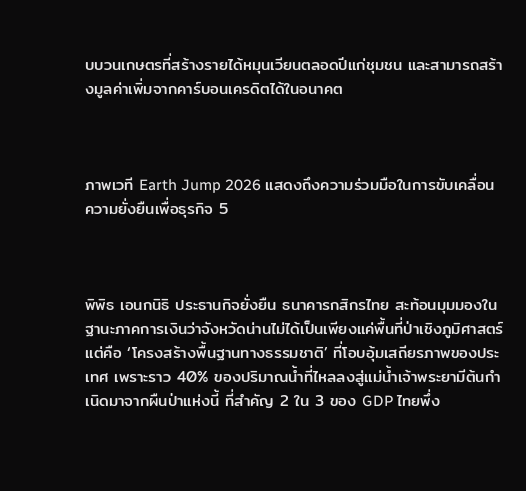บบวนเกษตรที่สร้างรายได้หมุนเวียนตลอดปีแก่ชุมชน และสามารถสร้างมูลค่าเพิ่มจากคาร์บอนเครดิตได้ในอนาคต



ภาพเวที Earth Jump 2026 แสดงถึงความร่วมมือในการขับเคลื่อนความยั่งยืนเพื่อธุรกิจ 5



พิพิธ เอนกนิธิ ประธานกิจยั่งยืน ธนาคารกสิกรไทย สะท้อนมุมมองในฐานะภาคการเงินว่าจังหวัดน่านไม่ได้เป็นเพียงแค่พื้นที่ป่าเชิงภูมิศาสตร์ แต่คือ ‘โครงสร้างพื้นฐานทางธรรมชาติ’ ที่โอบอุ้มเสถียรภาพของประเทศ เพราะราว 40% ของปริมาณน้ำที่ไหลลงสู่แม่น้ำเจ้าพระยามีต้นกำเนิดมาจากผืนป่าแห่งนี้ ที่สำคัญ 2 ใน 3 ของ GDP ไทยพึ่ง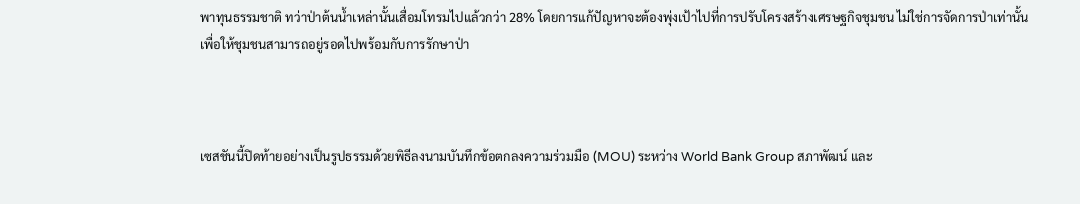พาทุนธรรมชาติ ทว่าป่าต้นน้ำเหล่านั้นเสื่อมโทรมไปแล้วกว่า 28% โดยการแก้ปัญหาจะต้องพุ่งเป้าไปที่การปรับโครงสร้างเศรษฐกิจชุมชน ไม่ใช่การจัดการป่าเท่านั้น เพื่อให้ชุมชนสามารถอยู่รอดไปพร้อมกับการรักษาป่า



เซสชันนี้ปิดท้ายอย่างเป็นรูปธรรมด้วยพิธีลงนามบันทึกข้อตกลงความร่วมมือ (MOU) ระหว่าง World Bank Group สภาพัฒน์ และ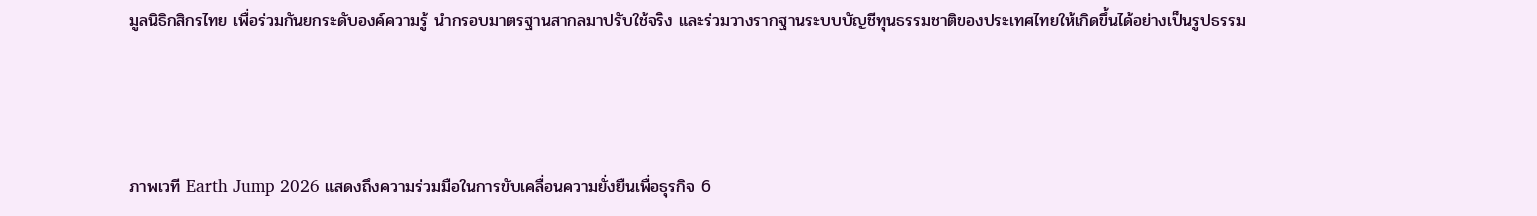มูลนิธิกสิกรไทย เพื่อร่วมกันยกระดับองค์ความรู้ นำกรอบมาตรฐานสากลมาปรับใช้จริง และร่วมวางรากฐานระบบบัญชีทุนธรรมชาติของประเทศไทยให้เกิดขึ้นได้อย่างเป็นรูปธรรม



ภาพเวที Earth Jump 2026 แสดงถึงความร่วมมือในการขับเคลื่อนความยั่งยืนเพื่อธุรกิจ 6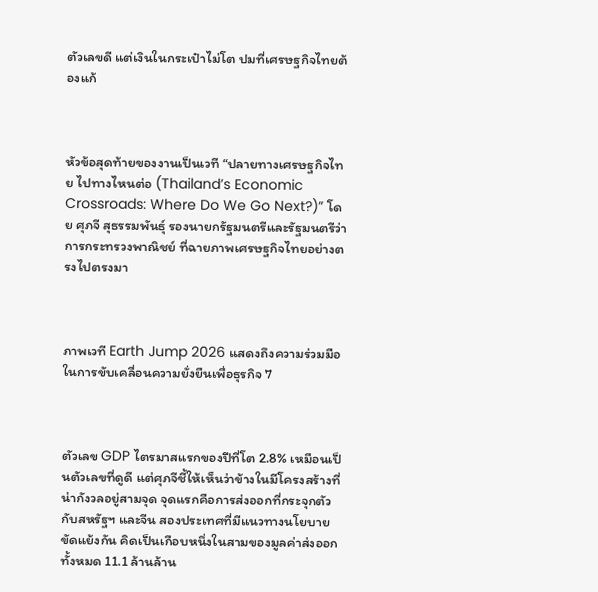ตัวเลขดี แต่เงินในกระเป๋าไม่โต ปมที่เศรษฐกิจไทยต้องแก้



หัวข้อสุดท้ายของงานเป็นเวที “ปลายทางเศรษฐกิจไทย ไปทางไหนต่อ (Thailand’s Economic Crossroads: Where Do We Go Next?)” โดย ศุภจี สุธรรมพันธุ์ รองนายกรัฐมนตรีและรัฐมนตรีว่าการกระทรวงพาณิชย์ ที่ฉายภาพเศรษฐกิจไทยอย่างตรงไปตรงมา



ภาพเวที Earth Jump 2026 แสดงถึงความร่วมมือในการขับเคลื่อนความยั่งยืนเพื่อธุรกิจ 7



ตัวเลข GDP ไตรมาสแรกของปีที่โต 2.8% เหมือนเป็นตัวเลขที่ดูดี แต่ศุภจีชี้ให้เห็นว่าข้างในมีโครงสร้างที่น่ากังวลอยู่สามจุด จุดแรกคือการส่งออกที่กระจุกตัวกับสหรัฐฯ และจีน สองประเทศที่มีแนวทางนโยบายขัดแย้งกัน คิดเป็นเกือบหนึ่งในสามของมูลค่าส่งออกทั้งหมด 11.1 ล้านล้าน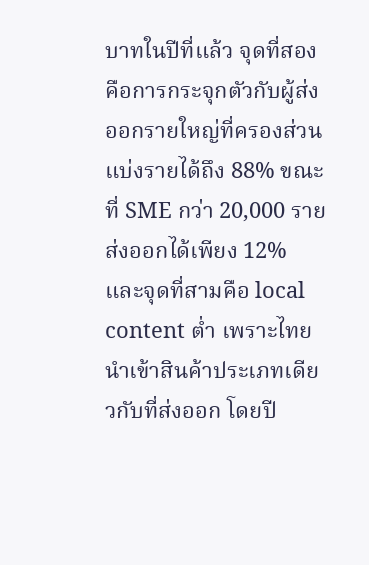บาทในปีที่แล้ว จุดที่สองคือการกระจุกตัวกับผู้ส่งออกรายใหญ่ที่ครองส่วนแบ่งรายได้ถึง 88% ขณะที่ SME กว่า 20,000 รายส่งออกได้เพียง 12% และจุดที่สามคือ local content ต่ำ เพราะไทยนำเข้าสินค้าประเภทเดียวกับที่ส่งออก โดยปี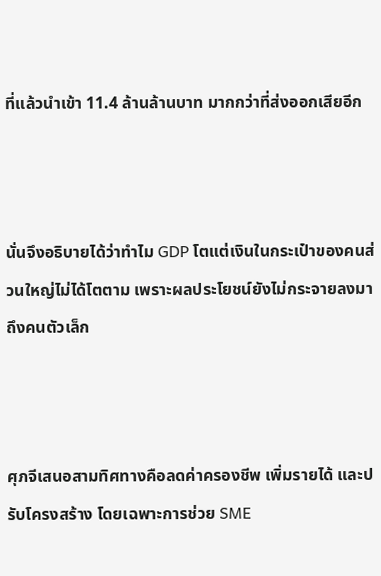ที่แล้วนำเข้า 11.4 ล้านล้านบาท มากกว่าที่ส่งออกเสียอีก



นั่นจึงอธิบายได้ว่าทำไม GDP โตแต่เงินในกระเป๋าของคนส่วนใหญ่ไม่ได้โตตาม เพราะผลประโยชน์ยังไม่กระจายลงมาถึงคนตัวเล็ก



ศุภจีเสนอสามทิศทางคือลดค่าครองชีพ เพิ่มรายได้ และปรับโครงสร้าง โดยเฉพาะการช่วย SME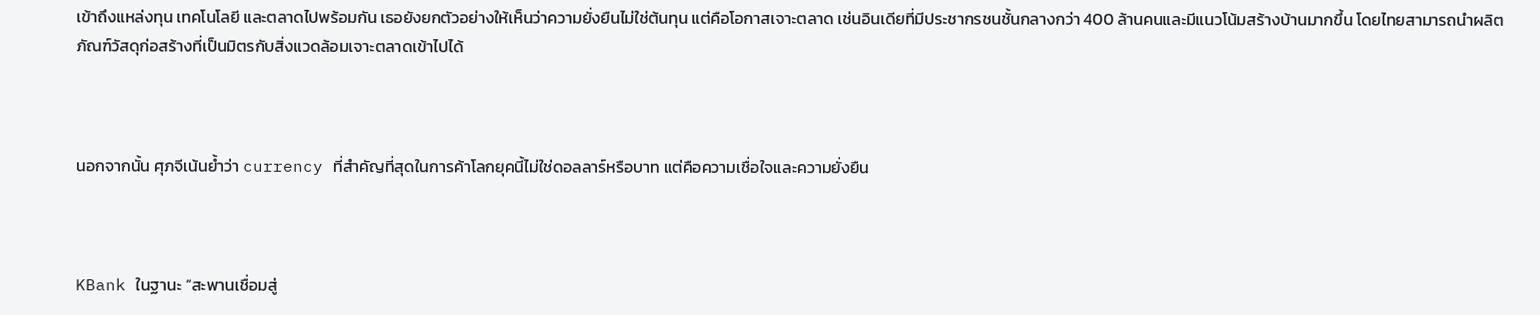เข้าถึงแหล่งทุน เทคโนโลยี และตลาดไปพร้อมกัน เธอยังยกตัวอย่างให้เห็นว่าความยั่งยืนไม่ใช่ต้นทุน แต่คือโอกาสเจาะตลาด เช่นอินเดียที่มีประชากรชนชั้นกลางกว่า 400 ล้านคนและมีแนวโน้มสร้างบ้านมากขึ้น โดยไทยสามารถนำผลิตภัณฑ์วัสดุก่อสร้างที่เป็นมิตรกับสิ่งแวดล้อมเจาะตลาดเข้าไปได้



นอกจากนั้น ศุภจีเน้นย้ำว่า currency ที่สำคัญที่สุดในการค้าโลกยุคนี้ไม่ใช่ดอลลาร์หรือบาท แต่คือความเชื่อใจและความยั่งยืน



KBank ในฐานะ “สะพานเชื่อมสู่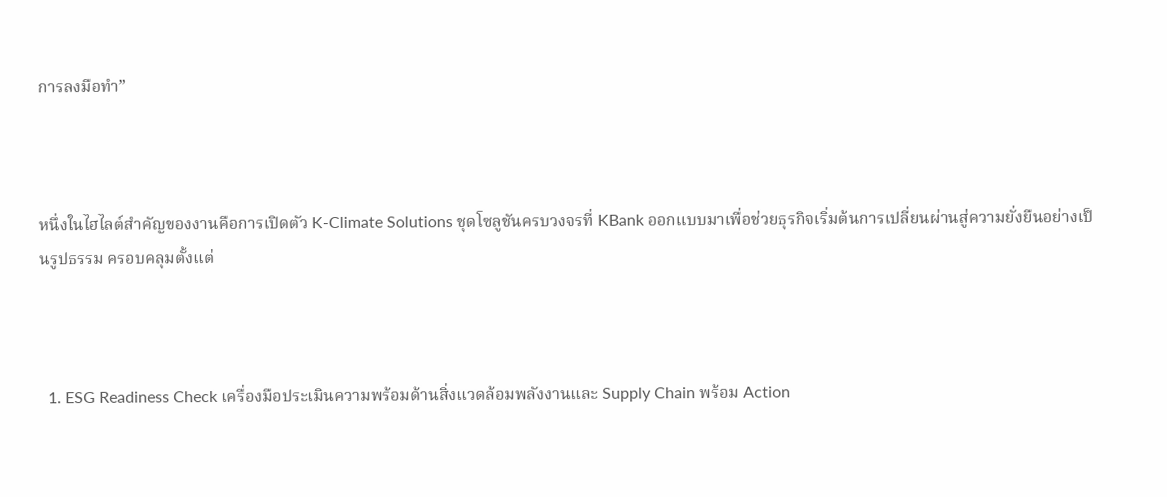การลงมือทำ”



หนึ่งในไฮไลต์สำคัญของงานคือการเปิดตัว K-Climate Solutions ชุดโซลูชันครบวงจรที่ KBank ออกแบบมาเพื่อช่วยธุรกิจเริ่มต้นการเปลี่ยนผ่านสู่ความยั่งยืนอย่างเป็นรูปธรรม ครอบคลุมตั้งแต่



  1. ESG Readiness Check เครื่องมือประเมินความพร้อมด้านสิ่งแวดล้อมพลังงานและ Supply Chain พร้อม Action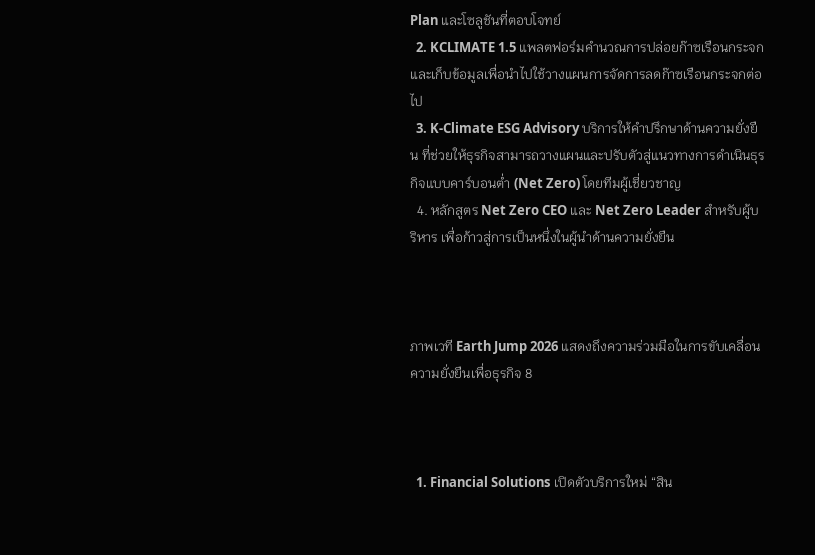Plan และโซลูชันที่ตอบโจทย์
  2. KCLIMATE 1.5 แพลตฟอร์มคำนวณการปล่อยก๊าซเรือนกระจก และเก็บข้อมูลเพื่อนำไปใช้วางแผนการจัดการลดก๊าซเรือนกระจกต่อไป
  3. K-Climate ESG Advisory บริการให้คำปรึกษาด้านความยั่งยืน ที่ช่วยให้ธุรกิจสามารถวางแผนและปรับตัวสู่แนวทางการดำเนินธุรกิจแบบคาร์บอนต่ำ (Net Zero) โดยทีมผู้เชี่ยวชาญ
  4. หลักสูตร Net Zero CEO และ Net Zero Leader สำหรับผู้บริหาร เพื่อก้าวสู่การเป็นหนึ่งในผู้นำด้านความยั่งยืน



ภาพเวที Earth Jump 2026 แสดงถึงความร่วมมือในการขับเคลื่อนความยั่งยืนเพื่อธุรกิจ 8



  1. Financial Solutions เปิดตัวบริการใหม่ “สิน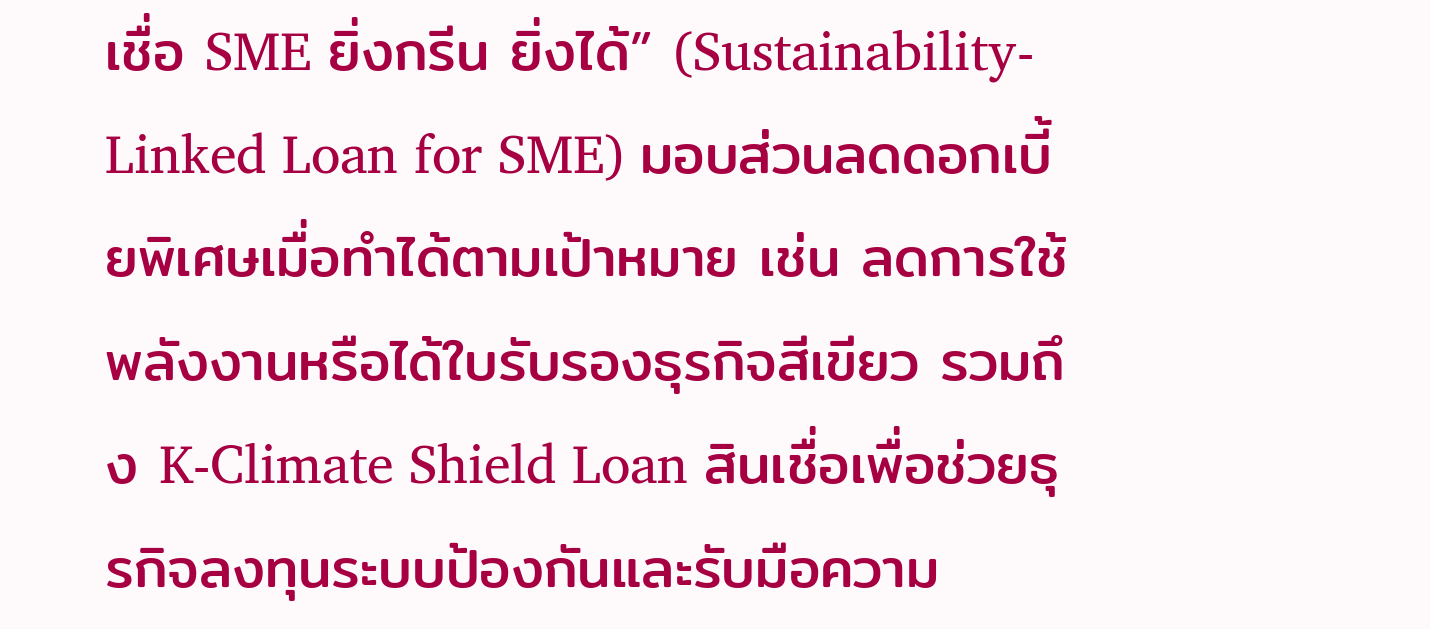เชื่อ SME ยิ่งกรีน ยิ่งได้” (Sustainability-Linked Loan for SME) มอบส่วนลดดอกเบี้ยพิเศษเมื่อทำได้ตามเป้าหมาย เช่น ลดการใช้พลังงานหรือได้ใบรับรองธุรกิจสีเขียว รวมถึง K-Climate Shield Loan สินเชื่อเพื่อช่วยธุรกิจลงทุนระบบป้องกันและรับมือความ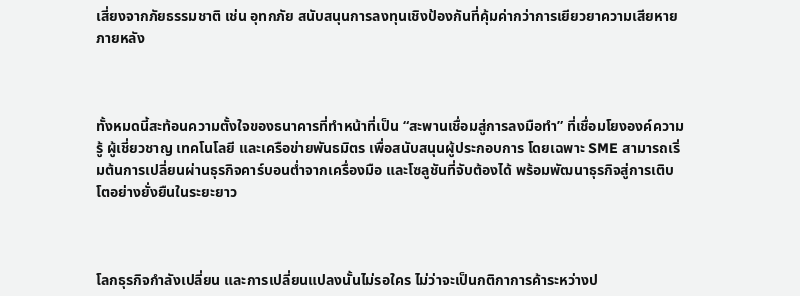เสี่ยงจากภัยธรรมชาติ เช่น อุทกภัย สนับสนุนการลงทุนเชิงป้องกันที่คุ้มค่ากว่าการเยียวยาความเสียหายภายหลัง



ทั้งหมดนี้สะท้อนความตั้งใจของธนาคารที่ทำหน้าที่เป็น “สะพานเชื่อมสู่การลงมือทำ” ที่เชื่อมโยงองค์ความรู้ ผู้เชี่ยวชาญ เทคโนโลยี และเครือข่ายพันธมิตร เพื่อสนับสนุนผู้ประกอบการ โดยเฉพาะ SME สามารถเริ่มต้นการเปลี่ยนผ่านธุรกิจคาร์บอนต่ำจากเครื่องมือ และโซลูชันที่จับต้องได้ พร้อมพัฒนาธุรกิจสู่การเติบโตอย่างยั่งยืนในระยะยาว



โลกธุรกิจกำลังเปลี่ยน และการเปลี่ยนแปลงนั้นไม่รอใคร ไม่ว่าจะเป็นกติกาการค้าระหว่างป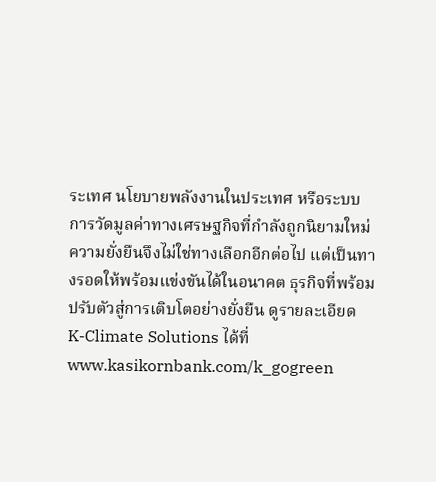ระเทศ นโยบายพลังงานในประเทศ หรือระบบการวัดมูลค่าทางเศรษฐกิจที่กำลังถูกนิยามใหม่ ความยั่งยืนจึงไม่ใช่ทางเลือกอีกต่อไป แต่เป็นทางรอดให้พร้อมแข่งขันได้ในอนาคต ธุรกิจที่พร้อมปรับตัวสู่การเติบโตอย่างยั่งยืน ดูรายละเอียด K-Climate Solutions ได้ที่ www.kasikornbank.com/k_gogreen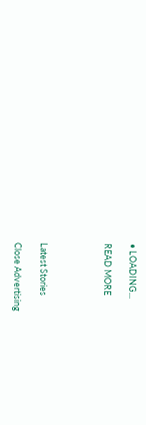• LOADING...

READ MORE




Latest Stories

Close Advertising